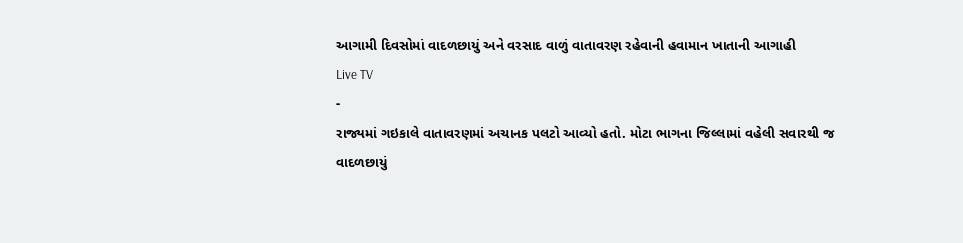આગામી દિવસોમાં વાદળછાયું અને વરસાદ વાળું વાતાવરણ રહેવાની હવામાન ખાતાની આગાહી
Live TV
-
રાજ્યમાં ગઇકાલે વાતાવરણમાં અચાનક પલટો આવ્યો હતો. મોટા ભાગના જિલ્લામાં વહેલી સવારથી જ વાદળછાયું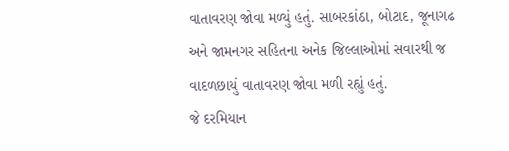વાતાવરણ જોવા મળ્યું હતું. સાબરકાંઠા, બોટાદ, જૂનાગઢ અને જામનગર સહિતના અનેક જિલ્લાઓમાં સવારથી જ વાદળછાયું વાતાવરણ જોવા મળી રહ્યું હતું.
જે દરમિયાન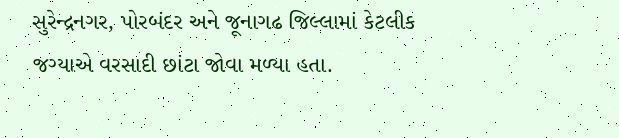સુરેન્દ્રનગર, પોરબંદર અને જૂનાગઢ જિલ્લામાં કેટલીક જગ્યાએ વરસાદી છાંટા જોવા મળ્યા હતા.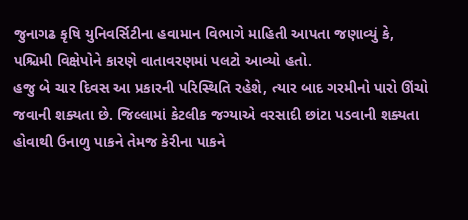જુનાગઢ કૃષિ યુનિવર્સિટીના હવામાન વિભાગે માહિતી આપતા જણાવ્યું કે, પશ્ચિમી વિક્ષેપોને કારણે વાતાવરણમાં પલટો આવ્યો હતો.
હજુ બે ચાર દિવસ આ પ્રકારની પરિસ્થિતિ રહેશે, ત્યાર બાદ ગરમીનો પારો ઊંચો જવાની શક્યતા છે. જિલ્લામાં કેટલીક જગ્યાએ વરસાદી છાંટા પડવાની શક્યતા હોવાથી ઉનાળુ પાકને તેમજ કેરીના પાકને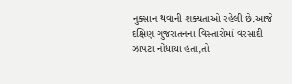નુક્સાન થવાની શક્યતાઓ રહેલી છે.આજે દક્ષિણ ગુજરાતનના વિસ્તારોમાં વરસાદી ઝાપટા નોંધાયા હતા,તો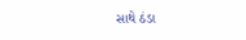સાથે ઠંડા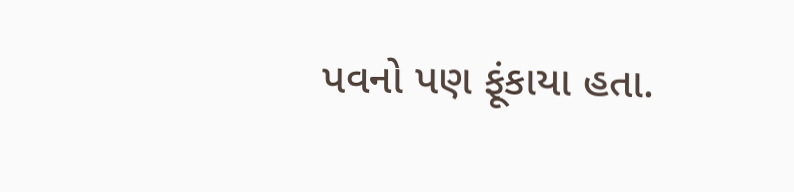પવનો પણ ફૂંકાયા હતા.